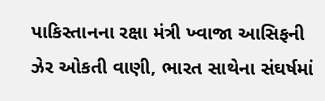પાકિસ્તાનના રક્ષા મંત્રી ખ્વાજા આસિફની ઝેર ઓકતી વાણી, ભારત સાથેના સંઘર્ષમાં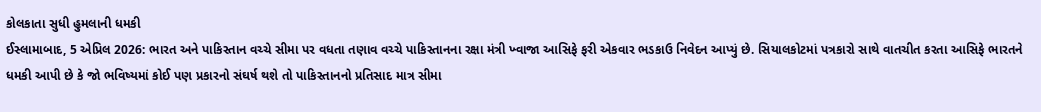કોલકાતા સુધી હુમલાની ધમકી
ઈસ્લામાબાદ, 5 એપ્રિલ 2026: ભારત અને પાકિસ્તાન વચ્ચે સીમા પર વધતા તણાવ વચ્ચે પાકિસ્તાનના રક્ષા મંત્રી ખ્વાજા આસિફે ફરી એકવાર ભડકાઉ નિવેદન આપ્યું છે. સિયાલકોટમાં પત્રકારો સાથે વાતચીત કરતા આસિફે ભારતને ધમકી આપી છે કે જો ભવિષ્યમાં કોઈ પણ પ્રકારનો સંઘર્ષ થશે તો પાકિસ્તાનનો પ્રતિસાદ માત્ર સીમા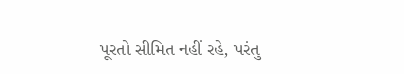પૂરતો સીમિત નહીં રહે, પરંતુ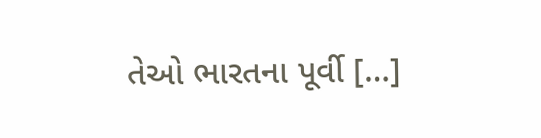તેઓ ભારતના પૂર્વી […]